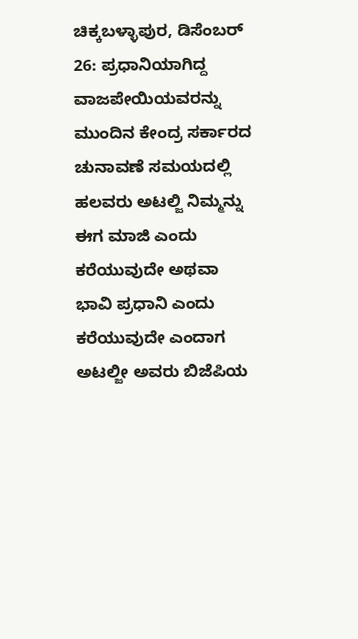ಚಿಕ್ಕಬಳ್ಳಾಪುರ, ಡಿಸೆಂಬರ್ 26: ಪ್ರಧಾನಿಯಾಗಿದ್ದ ವಾಜಪೇಯಿಯವರನ್ನು ಮುಂದಿನ ಕೇಂದ್ರ ಸರ್ಕಾರದ ಚುನಾವಣೆ ಸಮಯದಲ್ಲಿ ಹಲವರು ಅಟಲ್ಜಿ ನಿಮ್ಮನ್ನು ಈಗ ಮಾಜಿ ಎಂದು ಕರೆಯುವುದೇ ಅಥವಾ ಭಾವಿ ಪ್ರಧಾನಿ ಎಂದು ಕರೆಯುವುದೇ ಎಂದಾಗ ಅಟಲ್ಜೀ ಅವರು ಬಿಜೆಪಿಯ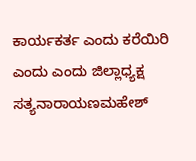ಕಾರ್ಯಕರ್ತ ಎಂದು ಕರೆಯಿರಿ ಎಂದು ಎಂದು ಜಿಲ್ಲಾಧ್ಯಕ್ಷ ಸತ್ಯನಾರಾಯಣಮಹೇಶ್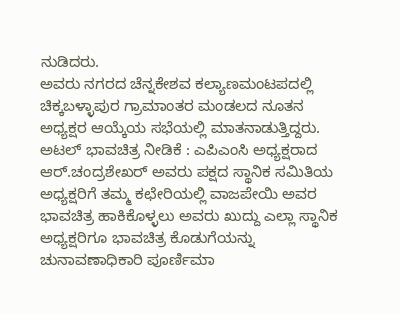ನುಡಿದರು.
ಅವರು ನಗರದ ಚೆನ್ನಕೇಶವ ಕಲ್ಯಾಣಮಂಟಪದಲ್ಲಿ ಚಿಕ್ಕಬಳ್ಳಾಪುರ ಗ್ರಾಮಾಂತರ ಮಂಡಲದ ನೂತನ ಅಧ್ಯಕ್ಷರ ಆಯ್ಕೆಯ ಸಭೆಯಲ್ಲಿ ಮಾತನಾಡುತ್ತಿದ್ದರು.
ಅಟಲ್ ಭಾವಚಿತ್ರ ನೀಡಿಕೆ : ಎಪಿಎಂಸಿ ಅಧ್ಯಕ್ಷರಾದ ಆರ್.ಚಂದ್ರಶೇಖರ್ ಅವರು ಪಕ್ಷದ ಸ್ಥಾನಿಕ ಸಮಿತಿಯ ಅಧ್ಯಕ್ಷರಿಗೆ ತಮ್ಮ ಕಛೇರಿಯಲ್ಲಿ ವಾಜಪೇಯಿ ಅವರ ಭಾವಚಿತ್ರ ಹಾಕಿಕೊಳ್ಳಲು ಅವರು ಖುದ್ದು ಎಲ್ಲಾ ಸ್ಥಾನಿಕ ಅಧ್ಯಕ್ಷರಿಗೂ ಭಾವಚಿತ್ರ ಕೊಡುಗೆಯನ್ನು ಚುನಾವಣಾಧಿಕಾರಿ ಪೂರ್ಣಿಮಾ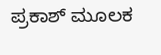ಪ್ರಕಾಶ್ ಮೂಲಕ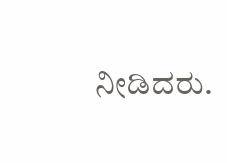ನೀಡಿದರು.